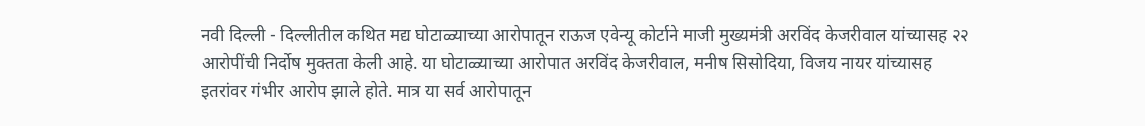नवी दिल्ली - दिल्लीतील कथित मद्य घोटाळ्याच्या आरोपातून राऊज एवेन्यू कोर्टाने माजी मुख्यमंत्री अरविंद केजरीवाल यांच्यासह २२ आरोपींची निर्दोष मुक्तता केली आहे. या घोटाळ्याच्या आरोपात अरविंद केजरीवाल, मनीष सिसोदिया, विजय नायर यांच्यासह इतरांवर गंभीर आरोप झाले होते. मात्र या सर्व आरोपातून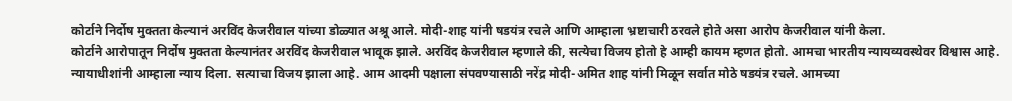कोर्टाने निर्दोष मुक्तता केल्यानं अरविंद केजरीवाल यांच्या डोळ्यात अश्रू आले. मोदी-शाह यांनी षडयंत्र रचले आणि आम्हाला भ्रष्टाचारी ठरवले होते असा आरोप केजरीवाल यांनी केला.
कोर्टाने आरोपातून निर्दोष मुक्तता केल्यानंतर अरविंद केजरीवाल भावूक झाले. अरविंद केजरीवाल म्हणाले की, सत्येचा विजय होतो हे आम्ही कायम म्हणत होतो. आमचा भारतीय न्यायव्यवस्थेवर विश्वास आहे. न्यायाधीशांनी आम्हाला न्याय दिला. सत्याचा विजय झाला आहे. आम आदमी पक्षाला संपवण्यासाठी नरेंद्र मोदी-अमित शाह यांनी मिळून सर्वात मोठे षडयंत्र रचले. आमच्या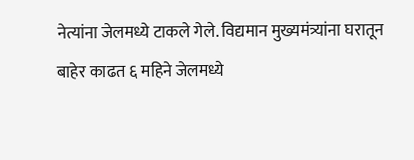नेत्यांना जेलमध्ये टाकले गेले. विद्यमान मुख्यमंत्र्यांना घरातून बाहेर काढत ६ महिने जेलमध्ये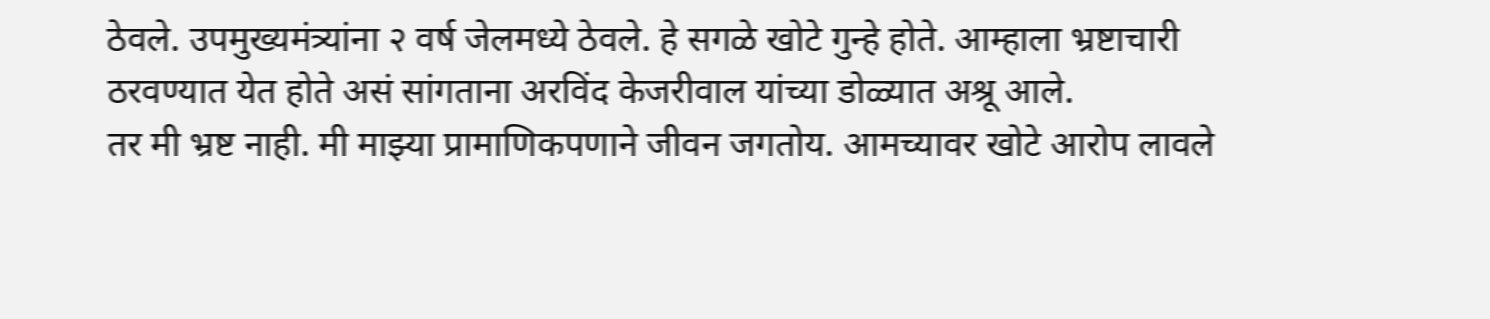ठेवले. उपमुख्यमंत्र्यांना २ वर्ष जेलमध्ये ठेवले. हे सगळे खोटे गुन्हे होते. आम्हाला भ्रष्टाचारी ठरवण्यात येत होते असं सांगताना अरविंद केजरीवाल यांच्या डोळ्यात अश्रू आले.
तर मी भ्रष्ट नाही. मी माझ्या प्रामाणिकपणाने जीवन जगतोय. आमच्यावर खोटे आरोप लावले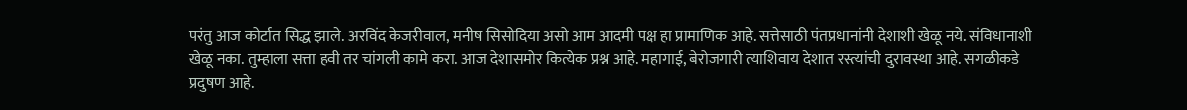परंतु आज कोर्टात सिद्ध झाले. अरविंद केजरीवाल, मनीष सिसोदिया असो आम आदमी पक्ष हा प्रामाणिक आहे. सत्तेसाठी पंतप्रधानांनी देशाशी खेळू नये. संविधानाशी खेळू नका. तुम्हाला सत्ता हवी तर चांगली कामे करा. आज देशासमोर कित्येक प्रश्न आहे. महागाई, बेरोजगारी त्याशिवाय देशात रस्त्यांची दुरावस्था आहे. सगळीकडे प्रदुषण आहे.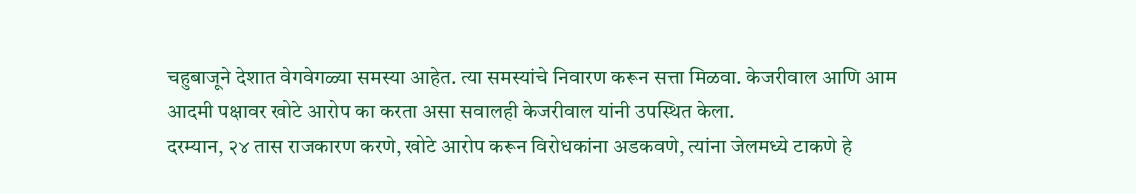चहुबाजूने देशात वेगवेगळ्या समस्या आहेत. त्या समस्यांचे निवारण करून सत्ता मिळवा. केजरीवाल आणि आम आदमी पक्षावर खोटे आरोप का करता असा सवालही केजरीवाल यांनी उपस्थित केला.
दरम्यान, २४ तास राजकारण करणे, खोटे आरोप करून विरोधकांना अडकवणे, त्यांना जेलमध्ये टाकणे हे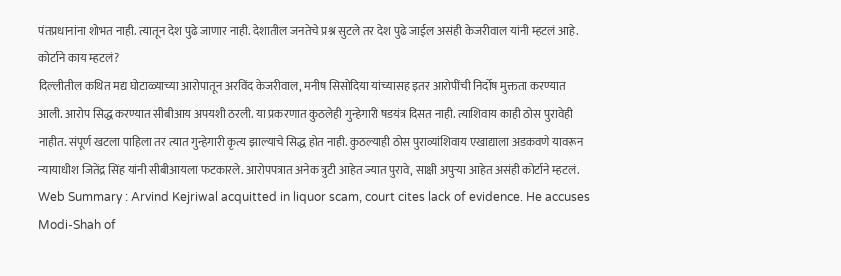पंतप्रधानांना शोभत नाही. त्यातून देश पुढे जाणार नाही. देशातील जनतेचे प्रश्न सुटले तर देश पुढे जाईल असंही केजरीवाल यांनी म्हटलं आहे.
कोर्टाने काय म्हटलं?
दिल्लीतील कथित मद्य घोटाळ्याच्या आरोपातून अरविंद केजरीवाल, मनीष सिसोदिया यांच्यासह इतर आरोपींची निर्दोष मुक्तता करण्यात आली. आरोप सिद्ध करण्यात सीबीआय अपयशी ठरली. या प्रकरणात कुठलेही गुन्हेगारी षडयंत्र दिसत नाही. त्याशिवाय काही ठोस पुरावेही नाहीत. संपूर्ण खटला पाहिला तर त्यात गुन्हेगारी कृत्य झाल्याचे सिद्ध होत नाही. कुठल्याही ठोस पुराव्यांशिवाय एखाद्याला अडकवणे यावरून न्यायाधीश जितेंद्र सिंह यांनी सीबीआयला फटकारले. आरोपपत्रात अनेक त्रुटी आहेत ज्यात पुरावे, साक्षी अपुऱ्या आहेत असंही कोर्टाने म्हटलं.
Web Summary : Arvind Kejriwal acquitted in liquor scam, court cites lack of evidence. He accuses Modi-Shah of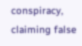conspiracy, claiming false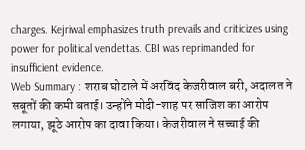charges. Kejriwal emphasizes truth prevails and criticizes using power for political vendettas. CBI was reprimanded for insufficient evidence.
Web Summary : शराब घोटाले में अरविंद केजरीवाल बरी, अदालत ने सबूतों की कमी बताई। उन्होंने मोदी-शाह पर साजिश का आरोप लगाया, झूठे आरोप का दावा किया। केजरीवाल ने सच्चाई की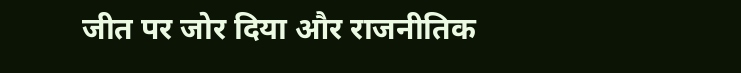जीत पर जोर दिया और राजनीतिक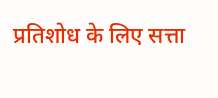प्रतिशोध के लिए सत्ता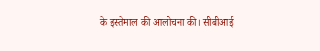के इस्तेमाल की आलोचना की। सीबीआई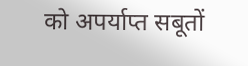को अपर्याप्त सबूतों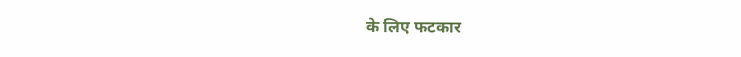के लिए फटकार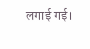लगाई गई।